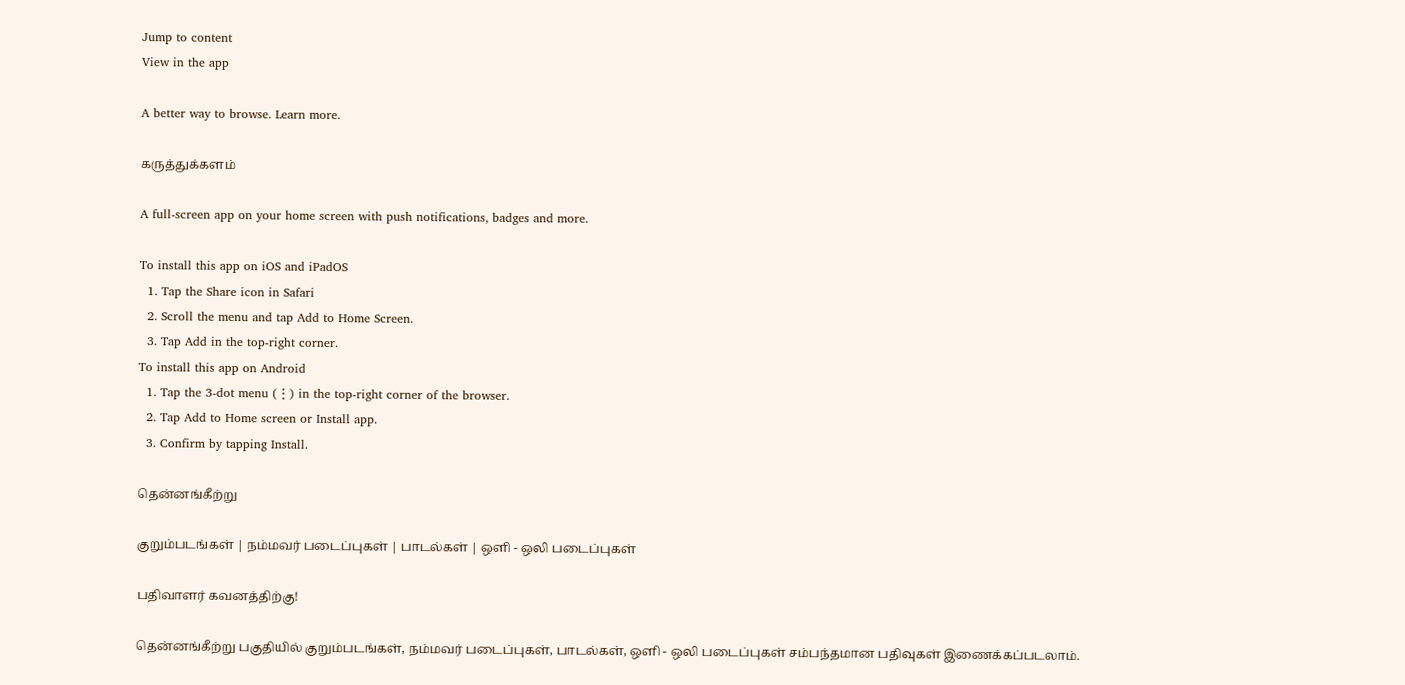Jump to content
View in the app

A better way to browse. Learn more.

கருத்துக்களம்

A full-screen app on your home screen with push notifications, badges and more.

To install this app on iOS and iPadOS
  1. Tap the Share icon in Safari
  2. Scroll the menu and tap Add to Home Screen.
  3. Tap Add in the top-right corner.
To install this app on Android
  1. Tap the 3-dot menu (⋮) in the top-right corner of the browser.
  2. Tap Add to Home screen or Install app.
  3. Confirm by tapping Install.

தென்னங்கீற்று

குறும்படங்கள் | நம்மவர் படைப்புகள் | பாடல்கள் | ஒளி - ஒலி படைப்புகள்

பதிவாளர் கவனத்திற்கு!

தென்னங்கீற்று பகுதியில் குறும்படங்கள், நம்மவர் படைப்புகள், பாடல்கள், ஒளி - ஒலி படைப்புகள் சம்பந்தமான பதிவுகள் இணைக்கப்படலாம்.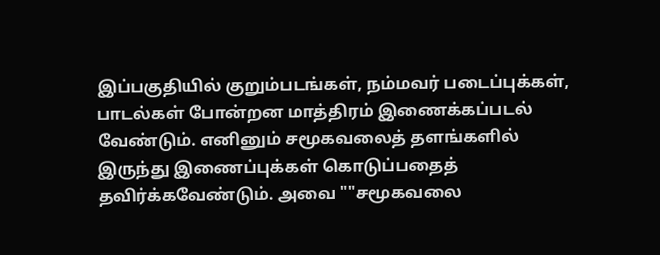இப்பகுதியில் குறும்படங்கள், நம்மவர் படைப்புக்கள், பாடல்கள் போன்றன மாத்திரம் இணைக்கப்படல் வேண்டும். எனினும் சமூகவலைத் தளங்களில் இருந்து இணைப்புக்கள் கொடுப்பதைத் தவிர்க்கவேண்டும். அவை ""சமூகவலை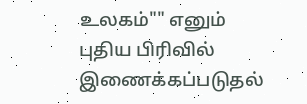உலகம்"" எனும் புதிய பிரிவில் இணைக்கப்படுதல்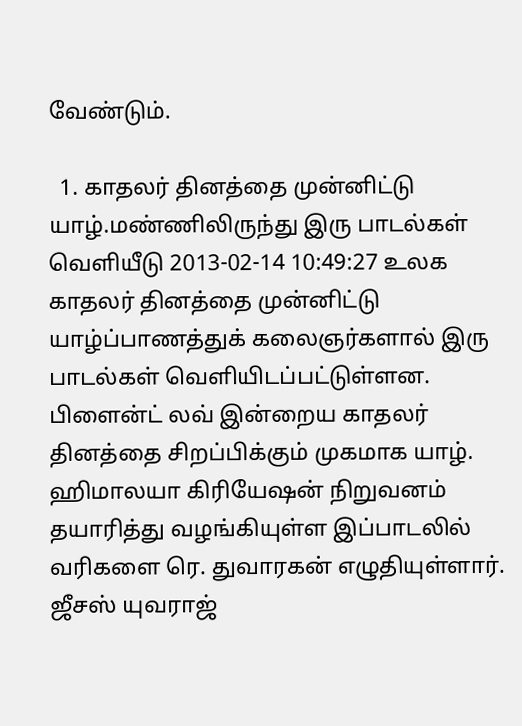வேண்டும்.

  1. காதலர் தினத்தை முன்னிட்டு யாழ்.மண்ணிலிருந்து இரு பாடல்கள் வெளியீடு 2013-02-14 10:49:27 உலக காதலர் தினத்தை முன்னிட்டு யாழ்ப்பாணத்துக் கலைஞர்களால் இரு பாடல்கள் வெளியிடப்பட்டுள்ளன. பிளைன்ட் லவ் இன்றைய காதலர் தினத்தை சிறப்பிக்கும் முகமாக யாழ். ஹிமாலயா கிரியேஷன் நிறுவனம் தயாரித்து வழங்கியுள்ள இப்பாடலில் வரிகளை ரெ. துவாரகன் எழுதியுள்ளார். ஜீசஸ் யுவராஜ்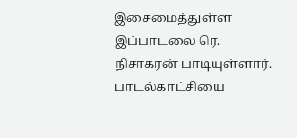இசைமைத்துள்ள இப்பாடலை ரெ. நிசாகரன் பாடியுள்ளார். பாடல்காட்சியை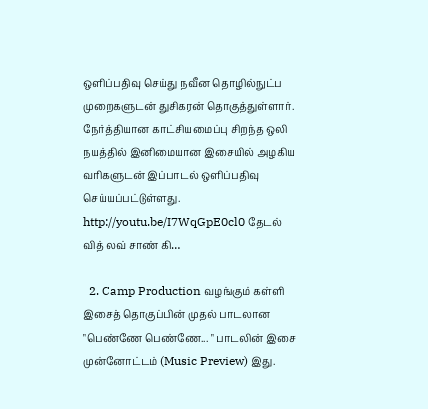ஒளிப்பதிவு செய்து நவீன தொழில்நுட்ப முறைகளுடன் துசிகரன் தொகுத்துள்ளார். நேர்த்தியான காட்சியமைப்பு சிறந்த ஒலி நயத்தில் இனிமையான இசையில் அழகிய வரிகளுடன் இப்பாடல் ஒளிப்பதிவு செய்யப்பட்டுள்ளது. http://youtu.be/I7WqGpE0cl0 தேடல் வித் லவ் சாண் கி…

  2. Camp Production வழங்கும் கள்ளி இசைத் தொகுப்பின் முதல் பாடலான "பெண்ணே பெண்ணே... " பாடலின் இசை முன்னோட்டம் (Music Preview) இது.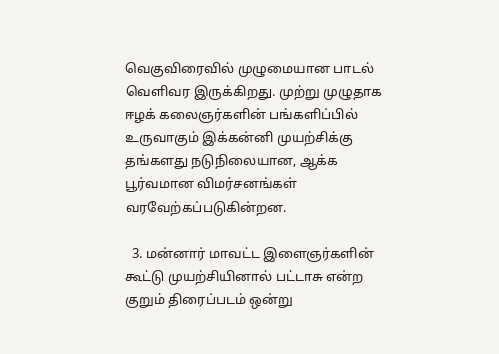வெகுவிரைவில் முழுமையான பாடல் வெளிவர இருக்கிறது. முற்று முழுதாக ஈழக் கலைஞர்களின் பங்களிப்பில் உருவாகும் இக்கன்னி முயற்சிக்கு தங்களது நடுநிலையான, ஆக்க பூர்வமான விமர்சனங்கள் வரவேற்கப்படுகின்றன.

  3. மன்னார் மாவட்ட இளைஞர்களின் கூட்டு முயற்சியினால் பட்டாசு என்ற குறும் திரைப்படம் ஒன்று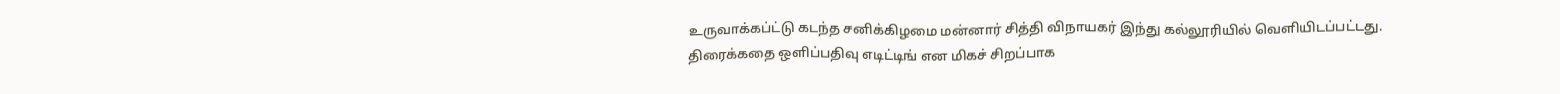உருவாக்கப்ட்டு கடந்த சனிக்கிழமை மன்னார் சித்தி விநாயகர் இந்து கல்லூரியில் வெளியிடப்பட்டது. திரைக்கதை ஒளிப்பதிவு எடிட்டிங் என மிகச் சிறப்பாக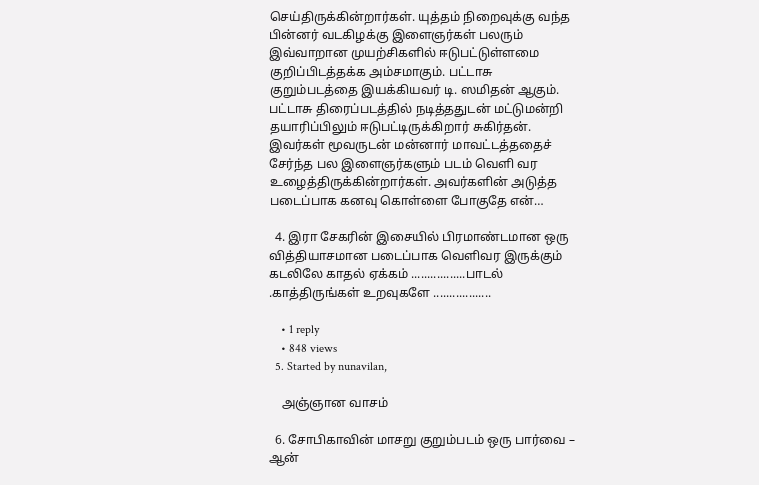செய்திருக்கின்றார்கள். யுத்தம் நிறைவுக்கு வந்த பின்னர் வடகிழக்கு இளைஞர்கள் பலரும் இவ்வாறான முயற்சிகளில் ஈடுபட்டுள்ளமை குறிப்பிடத்தக்க அம்சமாகும். பட்டாசு குறும்படத்தை இயக்கியவர் டி. ஸமிதன் ஆகும். பட்டாசு திரைப்படத்தில் நடித்ததுடன் மட்டுமன்றி தயாரிப்பிலும் ஈடுபட்டிருக்கிறார் சுகிர்தன். இவர்கள் மூவருடன் மன்னார் மாவட்டத்ததைச் சேர்ந்த பல இளைஞர்களும் படம் வெளி வர உழைத்திருக்கின்றார்கள். அவர்களின் அடுத்த படைப்பாக கனவு கொள்ளை போகுதே என்…

  4. இரா சேகரின் இசையில் பிரமாண்டமான ஒரு வித்தியாசமான படைப்பாக வெளிவர இருக்கும் கடலிலே காதல் ஏக்கம் .................பாடல் .காத்திருங்கள் உறவுகளே ..................

    • 1 reply
    • 848 views
  5. Started by nunavilan,

    அஞ்ஞான வாசம்

  6. சோபிகாவின் மாசறு குறும்படம் ஒரு பார்வை – ஆன்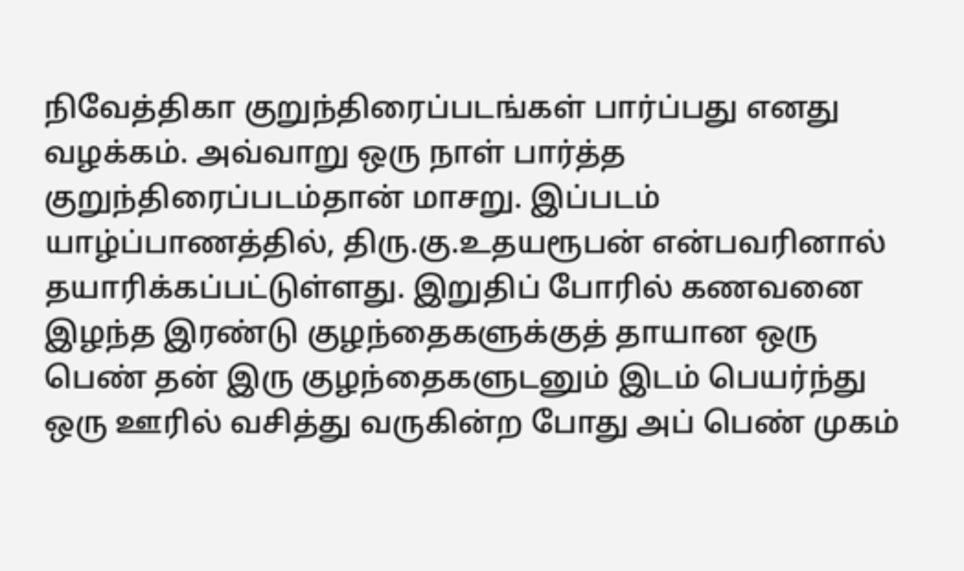நிவேத்திகா குறுந்திரைப்படங்கள் பார்ப்பது எனது வழக்கம். அவ்வாறு ஒரு நாள் பார்த்த குறுந்திரைப்படம்தான் மாசறு. இப்படம் யாழ்ப்பாணத்தில், திரு.கு.உதயரூபன் என்பவரினால் தயாரிக்கப்பட்டுள்ளது. இறுதிப் போரில் கணவனை இழந்த இரண்டு குழந்தைகளுக்குத் தாயான ஒரு பெண் தன் இரு குழந்தைகளுடனும் இடம் பெயர்ந்து ஒரு ஊரில் வசித்து வருகின்ற போது அப் பெண் முகம்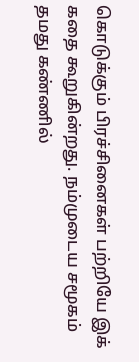கொடுக்கும் பிரச்சினைகள் பற்றியே இக் கதை கூறுகின்றது. நம்முடைய சமூகம் தமது கண்ணில்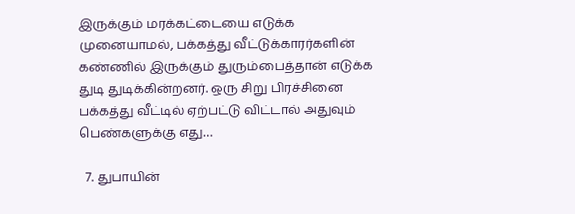இருக்கும் மரக்கட்டையை எடுக்க முனையாமல், பக்கத்து வீட்டுக்காரர்களின் கண்ணில் இருக்கும் துரும்பைத்தான் எடுக்க துடி துடிக்கின்றனர். ஒரு சிறு பிரச்சினை பக்கத்து வீட்டில் ஏற்பட்டு விட்டால் அதுவும் பெண்களுக்கு எது…

  7. துபாயின்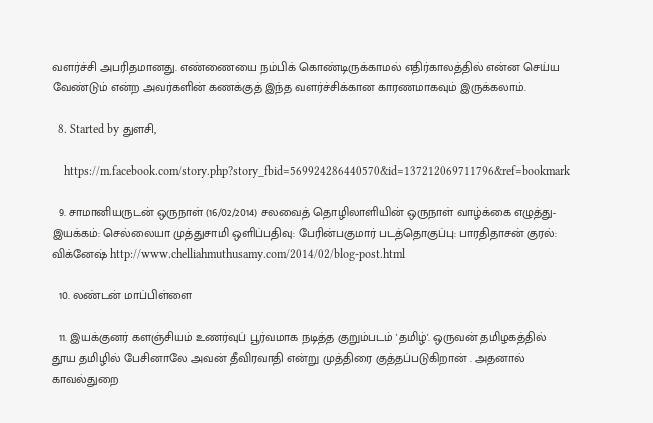வளர்ச்சி அபரிதமானது. எண்ணையை நம்பிக் கொண்டிருக்காமல் எதிர்காலத்தில் என்ன செய்ய வேண்டும் என்ற அவர்களின் கணக்குத் இந்த வளர்ச்சிக்கான காரணமாகவும் இருக்கலாம்.

  8. Started by துளசி,

    https://m.facebook.com/story.php?story_fbid=569924286440570&id=137212069711796&ref=bookmark

  9. சாமானியருடன் ஒருநாள் (16/02/2014) சலவைத் தொழிலாளியின் ஒருநாள் வாழ்க்கை எழுத்து-இயக்கம்: செல்லையா முத்துசாமி ஒளிப்பதிவு: பேரின்பகுமார் படத்தொகுப்பு: பாரதிதாசன் குரல்: விக்னேஷ் http://www.chelliahmuthusamy.com/2014/02/blog-post.html

  10. லண்டன் மாப்பிள்ளை

  11. இயக்குனர் களஞ்சியம் உணர்வுப் பூர்வமாக நடித்த குறும்படம் 'தமிழ்'. ஒருவன் தமிழகத்தில் தூய தமிழில் பேசினாலே அவன் தீவிரவாதி என்று முத்திரை குத்தப்படுகிறான் . அதனால் காவல்துறை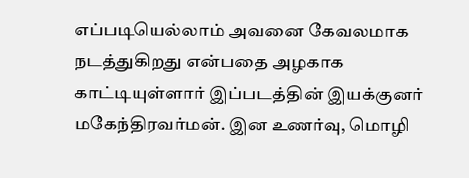எப்படியெல்லாம் அவனை கேவலமாக நடத்துகிறது என்பதை அழகாக காட்டியுள்ளார் இப்படத்தின் இயக்குனர் மகேந்திரவர்மன். இன உணர்வு, மொழி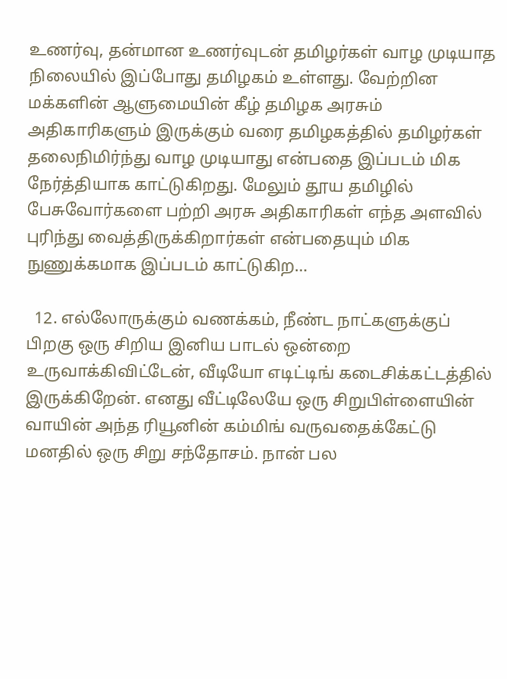உணர்வு, தன்மான உணர்வுடன் தமிழர்கள் வாழ முடியாத நிலையில் இப்போது தமிழகம் உள்ளது. வேற்றின மக்களின் ஆளுமையின் கீழ் தமிழக அரசும் அதிகாரிகளும் இருக்கும் வரை தமிழகத்தில் தமிழர்கள் தலைநிமிர்ந்து வாழ முடியாது என்பதை இப்படம் மிக நேர்த்தியாக காட்டுகிறது. மேலும் தூய தமிழில் பேசுவோர்களை பற்றி அரசு அதிகாரிகள் எந்த அளவில் புரிந்து வைத்திருக்கிறார்கள் என்பதையும் மிக நுணுக்கமாக இப்படம் காட்டுகிற…

  12. எல்லோருக்கும் வணக்கம், நீண்ட நாட்களுக்குப் பிறகு ஒரு சிறிய இனிய பாடல் ஒன்றை உருவாக்கிவிட்டேன், வீடியோ எடிட்டிங் கடைசிக்கட்டத்தில் இருக்கிறேன். எனது வீட்டிலேயே ஒரு சிறுபிள்ளையின் வாயின் அந்த ரியூனின் கம்மிங் வருவதைக்கேட்டு மனதில் ஒரு சிறு சந்தோசம். நான் பல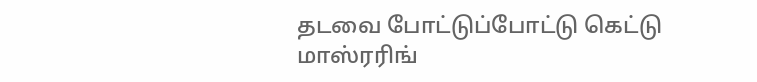தடவை போட்டுப்போட்டு கெட்டு மாஸ்ரரிங்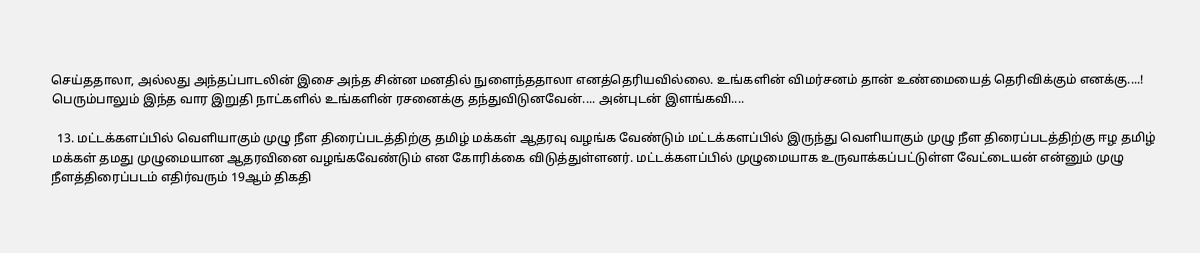செய்ததாலா, அல்லது அந்தப்பாடலின் இசை அந்த சின்ன மனதில் நுளைந்ததாலா எனத்தெரியவில்லை. உங்களின் விமர்சனம் தான் உண்மையைத் தெரிவிக்கும் எனக்கு....! பெரும்பாலும் இந்த வார இறுதி நாட்களில் உங்களின் ரசனைக்கு தந்துவிடுனவேன்.... அன்புடன் இளங்கவி....

  13. மட்டக்களப்பில் வெளியாகும் முழு நீள திரைப்படத்திற்கு தமிழ் மக்கள் ஆதரவு வழங்க வேண்டும் மட்டக்களப்பில் இருந்து வெளியாகும் முழு நீள திரைப்படத்திற்கு ஈழ தமிழ் மக்கள் தமது முழுமையான ஆதரவினை வழங்கவேண்டும் என கோரிக்கை விடுத்துள்ளனர். மட்டக்களப்பில் முழுமையாக உருவாக்கப்பட்டுள்ள வேட்டையன் என்னும் முழு நீளத்திரைப்படம் எதிர்வரும் 19ஆம் திகதி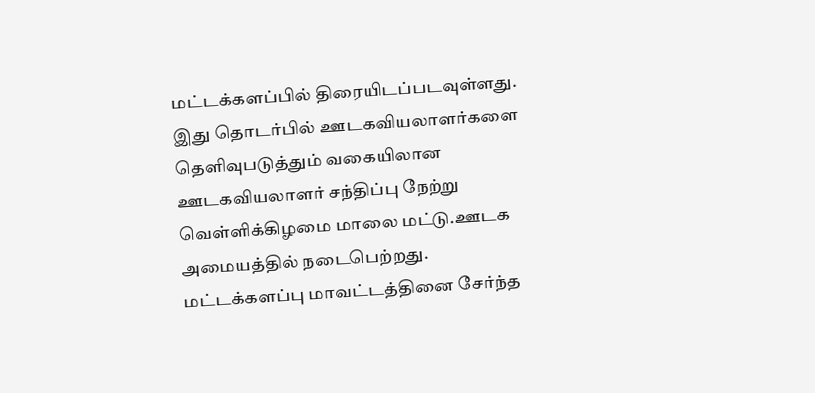மட்டக்களப்பில் திரையிடப்படவுள்ளது. இது தொடர்பில் ஊடகவியலாளர்களை தெளிவுபடுத்தும் வகையிலான ஊடகவியலாளர் சந்திப்பு நேற்று வெள்ளிக்கிழமை மாலை மட்டு.ஊடக அமையத்தில் நடைபெற்றது. மட்டக்களப்பு மாவட்டத்தினை சேர்ந்த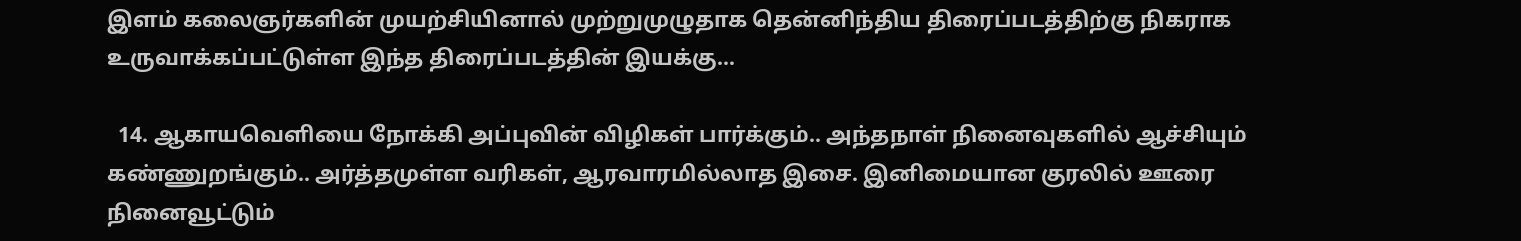இளம் கலைஞர்களின் முயற்சியினால் முற்றுமுழுதாக தென்னிந்திய திரைப்படத்திற்கு நிகராக உருவாக்கப்பட்டுள்ள இந்த திரைப்படத்தின் இயக்கு…

  14. ஆகாயவெளியை நோக்கி அப்புவின் விழிகள் பார்க்கும்.. அந்தநாள் நினைவுகளில் ஆச்சியும் கண்ணுறங்கும்.. அர்த்தமுள்ள வரிகள், ஆரவாரமில்லாத இசை. இனிமையான குரலில் ஊரை நினைவூட்டும்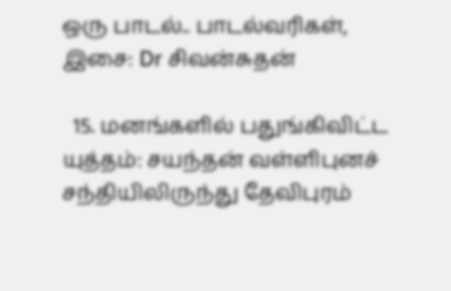ஒரு பாடல்.. பாடல்வரிகள், இசை: Dr சிவன்சுதன்

  15. மனங்களில் பதுங்கிவிட்ட யுத்தம்: சயந்தன் வள்ளிபுனச் சந்தியிலிருந்து தேவிபுரம்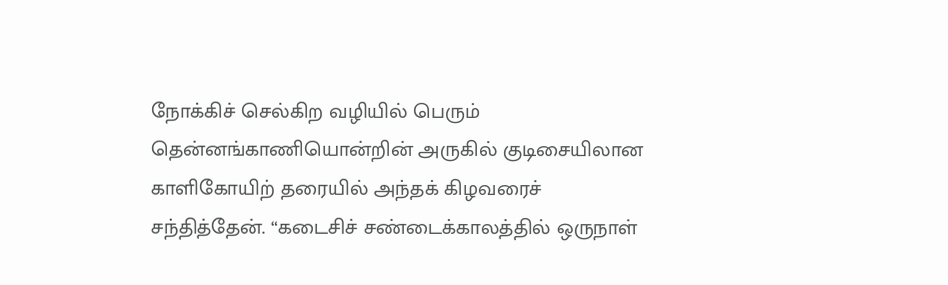நோக்கிச் செல்கிற வழியில் பெரும் தென்னங்காணியொன்றின் அருகில் குடிசையிலான காளிகோயிற் தரையில் அந்தக் கிழவரைச் சந்தித்தேன். “கடைசிச் சண்டைக்காலத்தில் ஒருநாள்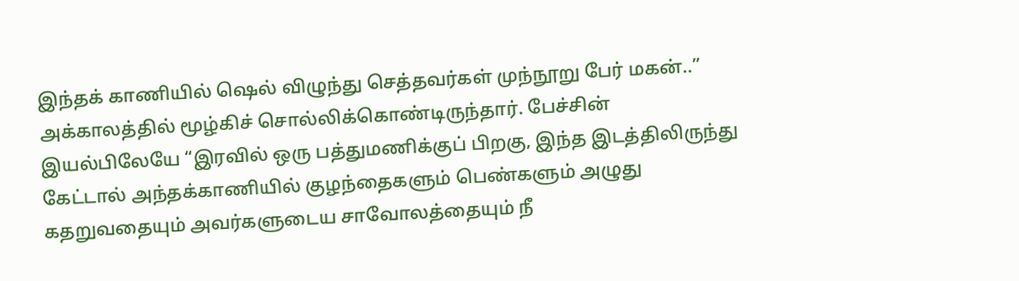இந்தக் காணியில் ஷெல் விழுந்து செத்தவர்கள் முந்நூறு பேர் மகன்..” அக்காலத்தில் மூழ்கிச் சொல்லிக்கொண்டிருந்தார். பேச்சின் இயல்பிலேயே “இரவில் ஒரு பத்துமணிக்குப் பிறகு, இந்த இடத்திலிருந்து கேட்டால் அந்தக்காணியில் குழந்தைகளும் பெண்களும் அழுது கதறுவதையும் அவர்களுடைய சாவோலத்தையும் நீ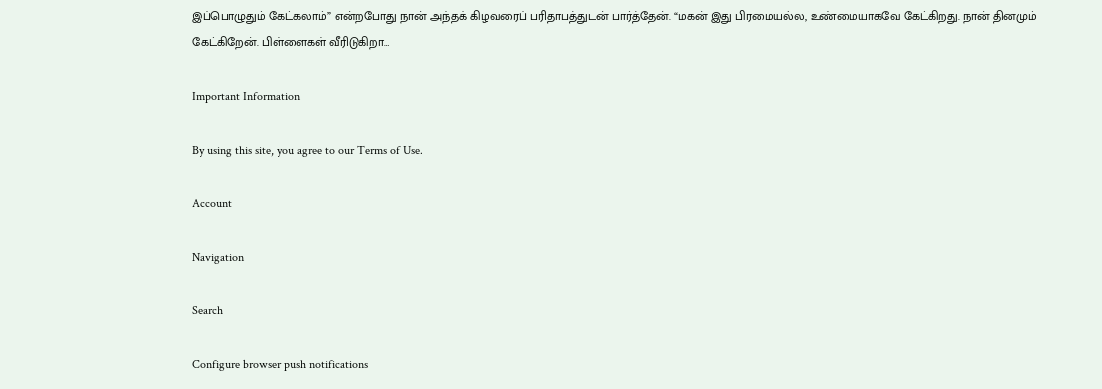இப்பொழுதும் கேட்கலாம்” என்றபோது நான் அந்தக் கிழவரைப் பரிதாபத்துடன் பார்த்தேன். “மகன் இது பிரமையல்ல, உண்மையாகவே கேட்கிறது. நான் தினமும் கேட்கிறேன். பிள்ளைகள் வீரிடுகிறா…

Important Information

By using this site, you agree to our Terms of Use.

Account

Navigation

Search

Configure browser push notifications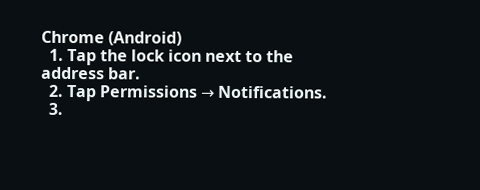Chrome (Android)
  1. Tap the lock icon next to the address bar.
  2. Tap Permissions → Notifications.
  3.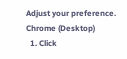Adjust your preference.
Chrome (Desktop)
  1. Click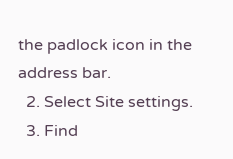the padlock icon in the address bar.
  2. Select Site settings.
  3. Find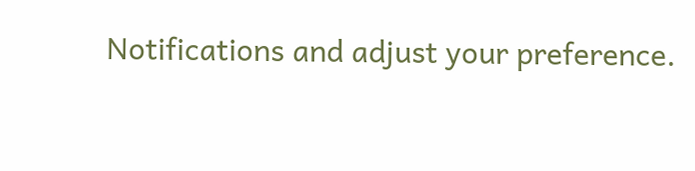Notifications and adjust your preference.